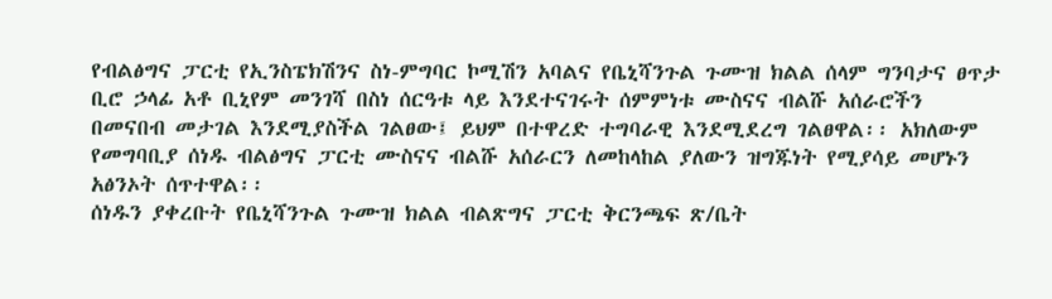የብልፅግና ፓርቲ የኢንስፔክሽንና ስነ-ምግባር ኮሚሽን አባልና የቤኒሻንጉል ጉሙዝ ክልል ሰላም ግንባታና ፀጥታ ቢሮ ኃላፊ አቶ ቢኒየም መንገሻ በስነ ሰርዓቱ ላይ እንደተናገሩት ሰምምነቱ ሙስናና ብልሹ አሰራሮችን በመናበብ መታገል እንደሚያስችል ገልፀው፤ ይህም በተዋረድ ተግባራዊ እንደሚደረግ ገልፀዋል፡፡ አክለውም የመግባቢያ ሰነዱ ብልፅግና ፓርቲ ሙስናና ብልሹ አሰራርን ለመከላከል ያለውን ዝግጁነት የሚያሳይ መሆኑን አፅንኦት ሰጥተዋል፡፡
ሰነዱን ያቀረቡት የቤኒሻንጉል ጉሙዝ ክልል ብልጽግና ፓርቲ ቅርንጫፍ ጽ/ቤት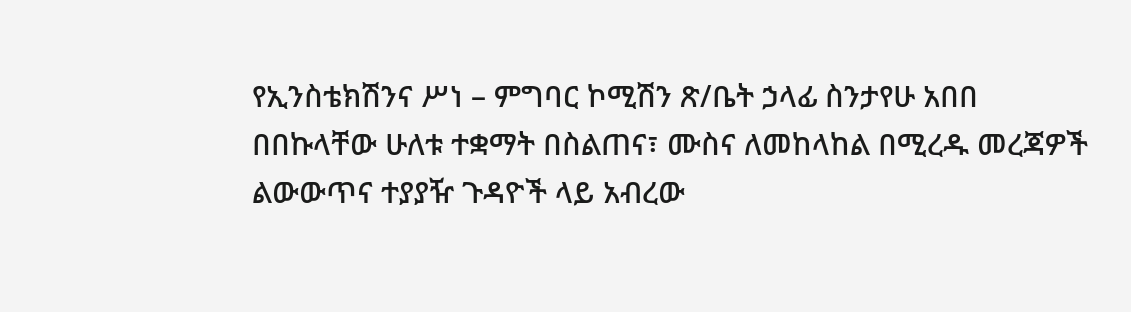የኢንስቴክሽንና ሥነ – ምግባር ኮሚሽን ጽ/ቤት ኃላፊ ስንታየሁ አበበ በበኩላቸው ሁለቱ ተቋማት በስልጠና፣ ሙስና ለመከላከል በሚረዱ መረጃዎች ልውውጥና ተያያዥ ጉዳዮች ላይ አብረው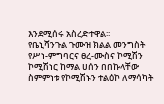እንደሚሰሩ አስረድተዋል፡፡
የቤኒሻንጉል ጉሙዝ ክልል መንግስት የሥነ-ምግባርና ፀረ-ሙስና ኮሚሽን ኮሚሽነር ከማል ሀሰን በበኩላቸው ስምምነቱ የኮሚሽኑን ተልዕኮ ለማሳካት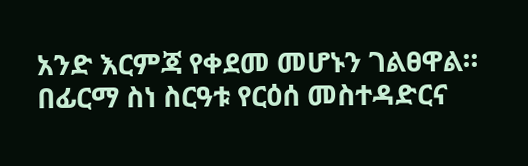አንድ እርምጃ የቀደመ መሆኑን ገልፀዋል።
በፊርማ ስነ ስርዓቱ የርዕሰ መስተዳድርና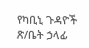የካቢኒ ጉዳዮች ጽ/ቤት ኃላፊ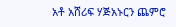አቶ አሸሪፍ ሃጅአኑርን ጨምሮ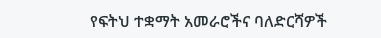የፍትህ ተቋማት አመራሮችና ባለድርሻዎች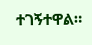ተገኝተዋል።